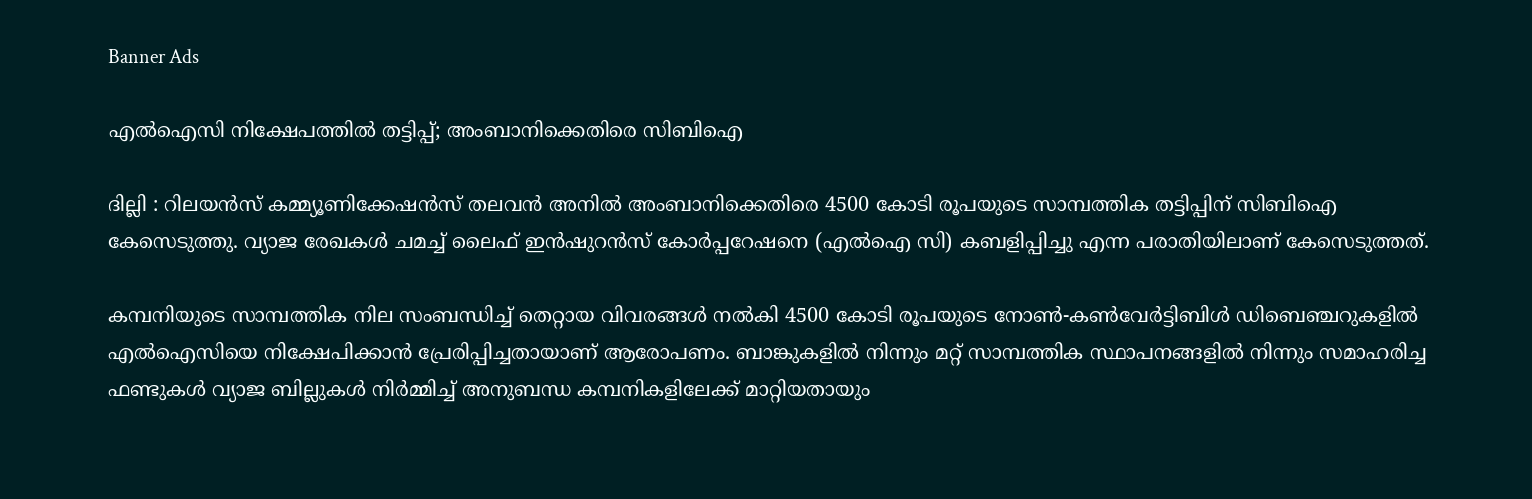Banner Ads

എൽഐസി നിക്ഷേപത്തിൽ തട്ടിപ്പ്; അംബാനിക്കെതിരെ സിബിഐ

ദില്ലി : റിലയൻസ് കമ്മ്യൂണിക്കേഷൻസ് തലവൻ അനിൽ അംബാനിക്കെതിരെ 4500 കോടി രൂപയുടെ സാമ്പത്തിക തട്ടിപ്പിന് സിബിഐ കേസെടുത്തു. വ്യാജ രേഖകൾ ചമച്ച് ലൈഫ് ഇൻഷുറൻസ് കോർപ്പറേഷനെ (എൽഐ സി) കബളിപ്പിച്ചു എന്ന പരാതിയിലാണ് കേസെടുത്തത്.

കമ്പനിയുടെ സാമ്പത്തിക നില സംബന്ധിച്ച് തെറ്റായ വിവരങ്ങൾ നൽകി 4500 കോടി രൂപയുടെ നോൺ-കൺവേർട്ടിബിൾ ഡിബെഞ്ചറുകളിൽ എൽഐസിയെ നിക്ഷേപിക്കാൻ പ്രേരിപ്പിച്ചതായാണ് ആരോപണം. ബാങ്കുകളിൽ നിന്നും മറ്റ് സാമ്പത്തിക സ്ഥാപനങ്ങളിൽ നിന്നും സമാഹരിച്ച ഫണ്ടുകൾ വ്യാജ ബില്ലുകൾ നിർമ്മിച്ച് അനുബന്ധ കമ്പനികളിലേക്ക് മാറ്റിയതായും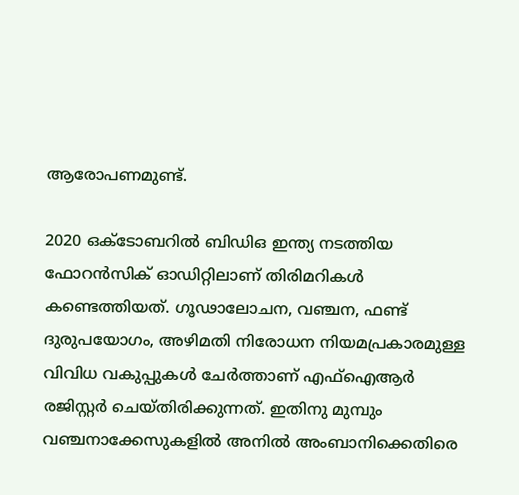ആരോപണമുണ്ട്.

2020 ഒക്ടോബറിൽ ബിഡിഒ ഇന്ത്യ നടത്തിയ ഫോറൻസിക് ഓഡിറ്റിലാണ് തിരിമറികൾ കണ്ടെത്തിയത്. ഗൂഢാലോചന, വഞ്ചന, ഫണ്ട് ദുരുപയോഗം, അഴിമതി നിരോധന നിയമപ്രകാരമുള്ള വിവിധ വകുപ്പുകൾ ചേർത്താണ് എഫ്ഐആർ രജിസ്റ്റർ ചെയ്തിരിക്കുന്നത്. ഇതിനു മുമ്പും വഞ്ചനാക്കേസുകളിൽ അനിൽ അംബാനിക്കെതിരെ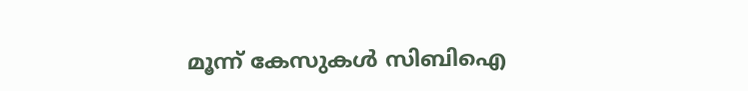മൂന്ന് കേസുകൾ സിബിഐ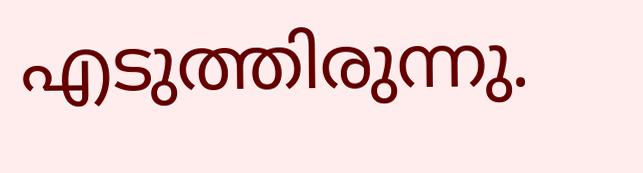എടുത്തിരുന്നു.